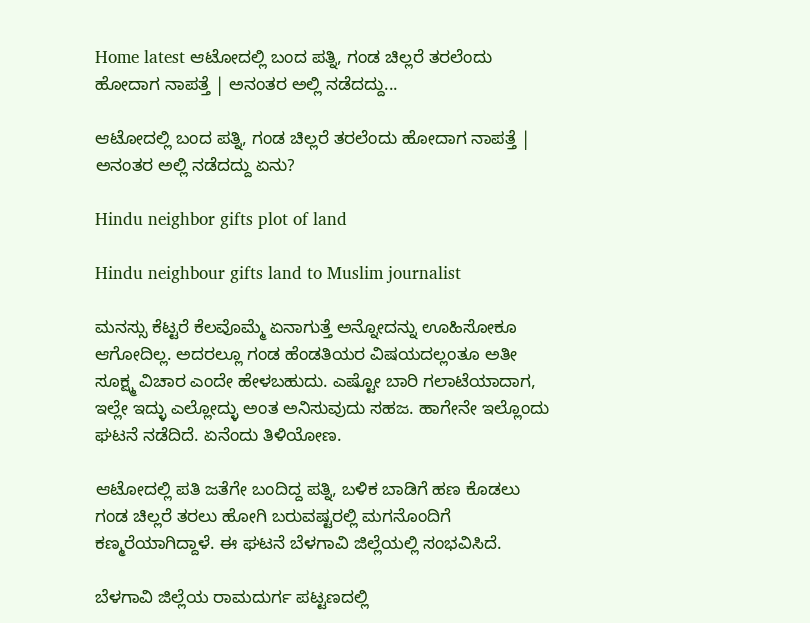Home latest ಆಟೋದಲ್ಲಿ ಬಂದ ಪತ್ನಿ, ಗಂಡ ಚಿಲ್ಲರೆ ತರಲೆಂದು ಹೋದಾಗ ನಾಪತ್ತೆ | ಅನಂತರ ಅಲ್ಲಿ ನಡೆದದ್ದು...

ಆಟೋದಲ್ಲಿ ಬಂದ ಪತ್ನಿ, ಗಂಡ ಚಿಲ್ಲರೆ ತರಲೆಂದು ಹೋದಾಗ ನಾಪತ್ತೆ | ಅನಂತರ ಅಲ್ಲಿ ನಡೆದದ್ದು ಏನು?

Hindu neighbor gifts plot of land

Hindu neighbour gifts land to Muslim journalist

ಮನಸ್ಸು ಕೆಟ್ಟರೆ ಕೆಲವೊಮ್ಮೆ ಏನಾಗುತ್ತೆ ಅನ್ನೋದನ್ನು ಊಹಿಸೋಕೂ ಆಗೋದಿಲ್ಲ. ಅದರಲ್ಲೂ ಗಂಡ ಹೆಂಡತಿಯರ ವಿಷಯದಲ್ಲಂತೂ ಅತೀ ಸೂಕ್ಷ್ಮ ವಿಚಾರ ಎಂದೇ ಹೇಳಬಹುದು. ಎಷ್ಟೋ ಬಾರಿ ಗಲಾಟೆಯಾದಾಗ, ಇಲ್ಲೇ ಇದ್ಳು ಎಲ್ಲೋದ್ಳು ಅಂತ ಅನಿಸುವುದು ಸಹಜ. ಹಾಗೇನೇ ಇಲ್ಲೊಂದು ಘಟನೆ ನಡೆದಿದೆ. ಏನೆಂದು ತಿಳಿಯೋಣ.

ಆಟೋದಲ್ಲಿ ಪತಿ ಜತೆಗೇ ಬಂದಿದ್ದ ಪತ್ನಿ, ಬಳಿಕ ಬಾಡಿಗೆ ಹಣ ಕೊಡಲು ಗಂಡ ಚಿಲ್ಲರೆ ತರಲು ಹೋಗಿ ಬರುವಷ್ಟರಲ್ಲಿ ಮಗನೊಂದಿಗೆ ಕಣ್ಮರೆಯಾಗಿದ್ದಾಳೆ. ಈ ಘಟನೆ ಬೆಳಗಾವಿ ಜಿಲ್ಲೆಯಲ್ಲಿ ಸಂಭವಿಸಿದೆ.

ಬೆಳಗಾವಿ ಜಿಲ್ಲೆಯ ರಾಮದುರ್ಗ ಪಟ್ಟಣದಲ್ಲಿ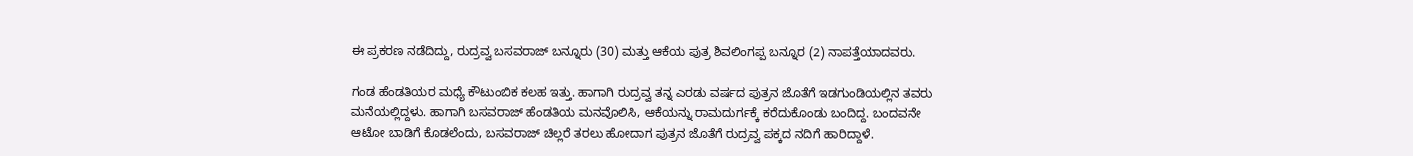ಈ ಪ್ರಕರಣ ನಡೆದಿದ್ದು, ರುದ್ರವ್ವ ಬಸವರಾಜ್ ಬನ್ನೂರು (30) ಮತ್ತು ಆಕೆಯ ಪುತ್ರ ಶಿವಲಿಂಗಪ್ಪ ಬನ್ನೂರ (2) ನಾಪತ್ತೆಯಾದವರು.

ಗಂಡ ಹೆಂಡತಿಯರ ಮಧ್ಯೆ ಕೌಟುಂಬಿಕ ಕಲಹ ಇತ್ತು. ಹಾಗಾಗಿ ರುದ್ರವ್ವ ತನ್ನ ಎರಡು ವರ್ಷದ ಪುತ್ರನ ಜೊತೆಗೆ ಇಡಗುಂಡಿಯಲ್ಲಿನ ತವರು ಮನೆಯಲ್ಲಿದ್ದಳು. ಹಾಗಾಗಿ ಬಸವರಾಜ್ ಹೆಂಡತಿಯ ಮನವೊಲಿಸಿ, ಆಕೆಯನ್ನು ರಾಮದುರ್ಗಕ್ಕೆ ಕರೆದುಕೊಂಡು ಬಂದಿದ್ದ. ಬಂದವನೇ ಆಟೋ ಬಾಡಿಗೆ ಕೊಡಲೆಂದು, ಬಸವರಾಜ್ ಚಿಲ್ಲರೆ ತರಲು ಹೋದಾಗ ಪುತ್ರನ ಜೊತೆಗೆ ರುದ್ರವ್ವ ಪಕ್ಕದ ನದಿಗೆ ಹಾರಿದ್ದಾಳೆ.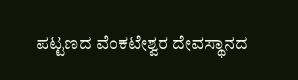ಪಟ್ಟಣದ ವೆಂಕಟೇಶ್ವರ ದೇವಸ್ಥಾನದ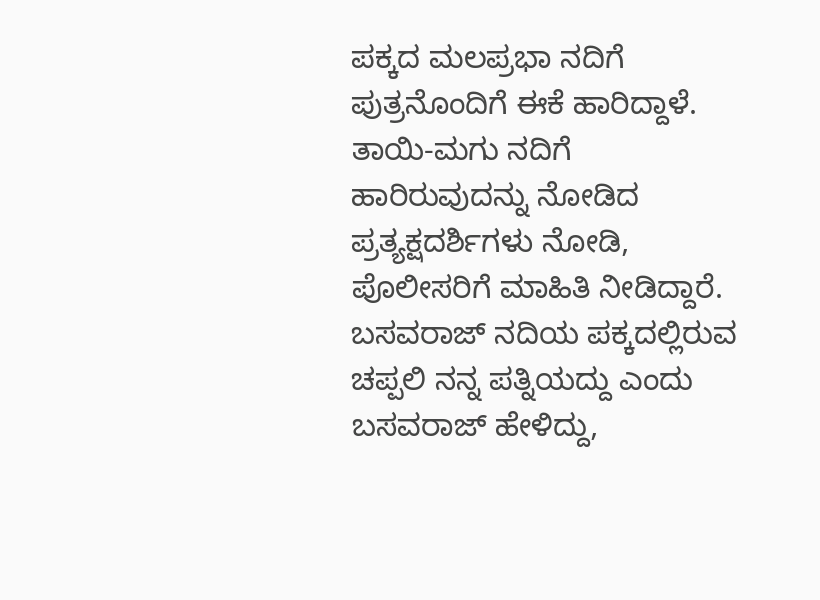ಪಕ್ಕದ ಮಲಪ್ರಭಾ ನದಿಗೆ ಪುತ್ರನೊಂದಿಗೆ ಈಕೆ ಹಾರಿದ್ದಾಳೆ. ತಾಯಿ-ಮಗು ನದಿಗೆ ಹಾರಿರುವುದನ್ನು ನೋಡಿದ ಪ್ರತ್ಯಕ್ಷದರ್ಶಿಗಳು ನೋಡಿ, ಪೊಲೀಸರಿಗೆ ಮಾಹಿತಿ ನೀಡಿದ್ದಾರೆ. ಬಸವರಾಜ್ ನದಿಯ ಪಕ್ಕದಲ್ಲಿರುವ ಚಪ್ಪಲಿ ನನ್ನ ಪತ್ನಿಯದ್ದು ಎಂದು ಬಸವರಾಜ್ ಹೇಳಿದ್ದು,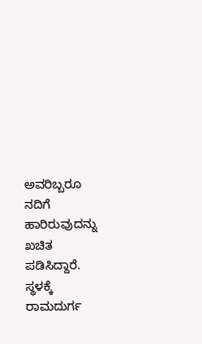ಅವರಿಬ್ಬರೂ ನದಿಗೆ ಹಾರಿರುವುದನ್ನು ಖಚಿತ ಪಡಿಸಿದ್ದಾರೆ. ಸ್ಥಳಕ್ಕೆ ರಾಮದುರ್ಗ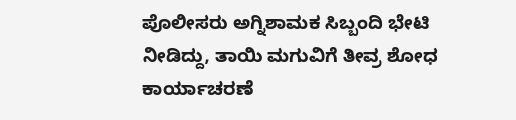ಪೊಲೀಸರು ಅಗ್ನಿಶಾಮಕ ಸಿಬ್ಬಂದಿ ಭೇಟಿ ನೀಡಿದ್ದು, ತಾಯಿ ಮಗುವಿಗೆ ತೀವ್ರ ಶೋಧ ಕಾರ್ಯಾಚರಣೆ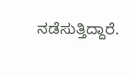ನಡೆಸುತ್ತಿದ್ದಾರೆ.